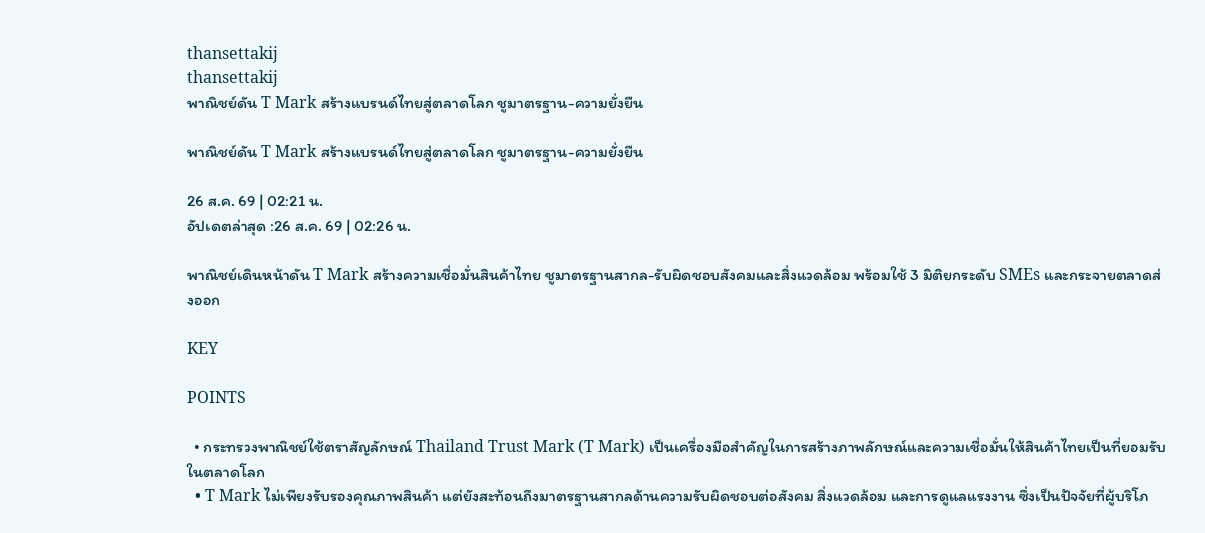thansettakij
thansettakij
พาณิชย์ดัน T Mark สร้างแบรนด์ไทยสู่ตลาดโลก ชูมาตรฐาน-ความยั่งยืน

พาณิชย์ดัน T Mark สร้างแบรนด์ไทยสู่ตลาดโลก ชูมาตรฐาน-ความยั่งยืน

26 ส.ค. 69 | 02:21 น.
อัปเดตล่าสุด :26 ส.ค. 69 | 02:26 น.

พาณิชย์เดินหน้าดัน T Mark สร้างความเชื่อมั่นสินค้าไทย ชูมาตรฐานสากล-รับผิดชอบสังคมและสิ่งแวดล้อม พร้อมใช้ 3 มิติยกระดับ SMEs และกระจายตลาดส่งออก

KEY

POINTS

  • กระทรวงพาณิชย์ใช้ตราสัญลักษณ์ Thailand Trust Mark (T Mark) เป็นเครื่องมือสำคัญในการสร้างภาพลักษณ์และความเชื่อมั่นให้สินค้าไทยเป็นที่ยอมรับในตลาดโลก
  • T Mark ไม่เพียงรับรองคุณภาพสินค้า แต่ยังสะท้อนถึงมาตรฐานสากลด้านความรับผิดชอบต่อสังคม สิ่งแวดล้อม และการดูแลแรงงาน ซึ่งเป็นปัจจัยที่ผู้บริโภ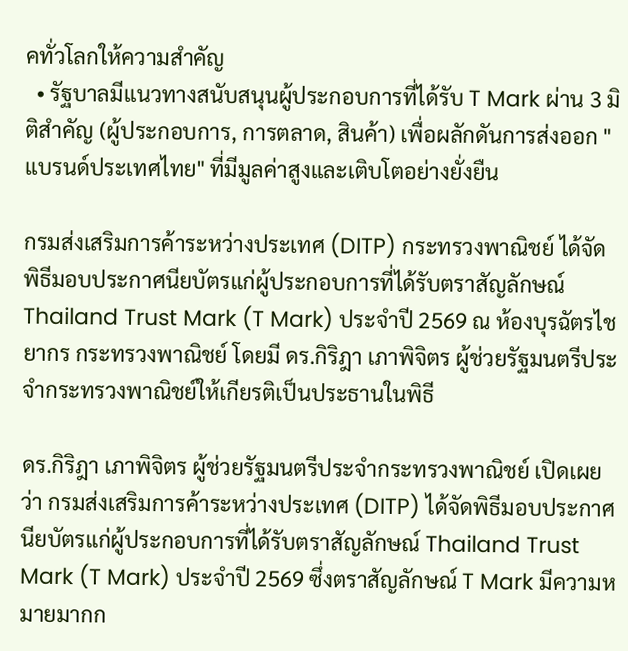คทั่วโลกให้ความสำคัญ
  • รัฐบาลมีแนวทางสนับสนุนผู้ประกอบการที่ได้รับ T Mark ผ่าน 3 มิติสำคัญ (ผู้ประกอบการ, การตลาด, สินค้า) เพื่อผลักดันการส่งออก "แบรนด์ประเทศไทย" ที่มีมูลค่าสูงและเติบโตอย่างยั่งยืน

กรมส่งเสริมการค้าระหว่างประเทศ (DITP) กระทรวงพาณิชย์ ได้จัดพิธีมอบประกาศนียบัตรแก่ผู้ประกอบการที่ได้รับตราสัญลักษณ์ Thailand Trust Mark (T Mark) ประจำปี 2569 ณ ห้องบุรฉัตรไชยากร กระทรวงพาณิชย์ โดยมี ดร.กิริฎา เภาพิจิตร ผู้ช่วยรัฐมนตรีประจำกระทรวงพาณิชย์ให้เกียรติเป็นประธานในพิธี

ดร.กิริฎา เภาพิจิตร ผู้ช่วยรัฐมนตรีประจำกระทรวงพาณิชย์ เปิดเผยว่า กรมส่งเสริมการค้าระหว่างประเทศ (DITP) ได้จัดพิธีมอบประกาศนียบัตรแก่ผู้ประกอบการที่ได้รับตราสัญลักษณ์ Thailand Trust Mark (T Mark) ประจำปี 2569 ซึ่งตราสัญลักษณ์ T Mark มีความหมายมากก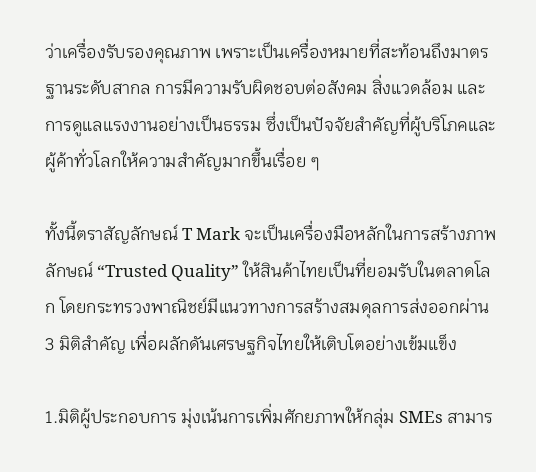ว่าเครื่องรับรองคุณภาพ เพราะเป็นเครื่องหมายที่สะท้อนถึงมาตรฐานระดับสากล การมีความรับผิดชอบต่อสังคม สิ่งแวดล้อม และการดูแลแรงงานอย่างเป็นธรรม ซึ่งเป็นปัจจัยสำคัญที่ผู้บริโภคและผู้ค้าทั่วโลกให้ความสำคัญมากขึ้นเรื่อย ๆ

ทั้งนี้ตราสัญลักษณ์ T Mark จะเป็นเครื่องมือหลักในการสร้างภาพลักษณ์ “Trusted Quality” ให้สินค้าไทยเป็นที่ยอมรับในตลาดโลก โดยกระทรวงพาณิชย์มีแนวทางการสร้างสมดุลการส่งออกผ่าน 3 มิติสำคัญ เพื่อผลักดันเศรษฐกิจไทยให้เติบโตอย่างเข้มแข็ง

1.มิติผู้ประกอบการ มุ่งเน้นการเพิ่มศักยภาพให้กลุ่ม SMEs สามาร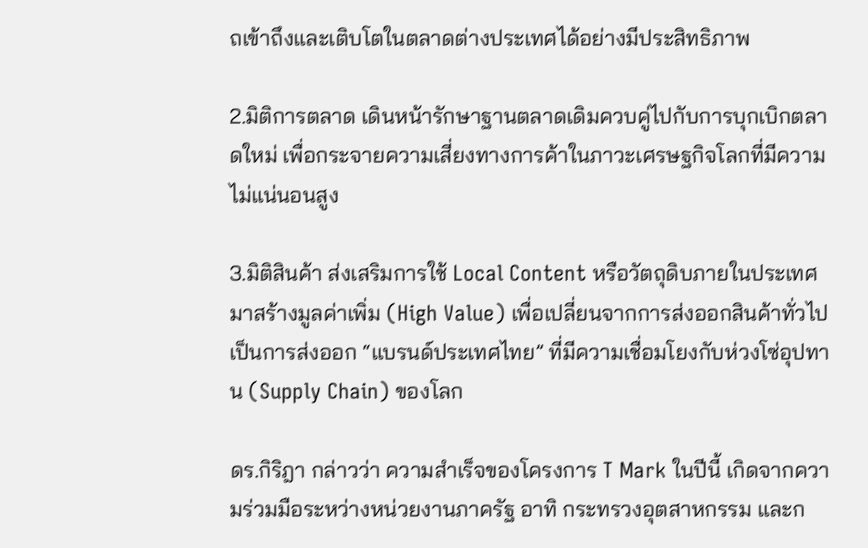ถเข้าถึงและเติบโตในตลาดต่างประเทศได้อย่างมีประสิทธิภาพ

2.มิติการตลาด เดินหน้ารักษาฐานตลาดเดิมควบคู่ไปกับการบุกเบิกตลาดใหม่ เพื่อกระจายความเสี่ยงทางการค้าในภาวะเศรษฐกิจโลกที่มีความไม่แน่นอนสูง

3.มิติสินค้า ส่งเสริมการใช้ Local Content หรือวัตถุดิบภายในประเทศมาสร้างมูลค่าเพิ่ม (High Value) เพื่อเปลี่ยนจากการส่งออกสินค้าทั่วไป เป็นการส่งออก “แบรนด์ประเทศไทย” ที่มีความเชื่อมโยงกับห่วงโซ่อุปทาน (Supply Chain) ของโลก

ดร.กิริฎา กล่าวว่า ความสำเร็จของโครงการ T Mark ในปีนี้ เกิดจากความร่วมมือระหว่างหน่วยงานภาครัฐ อาทิ กระทรวงอุตสาหกรรม และก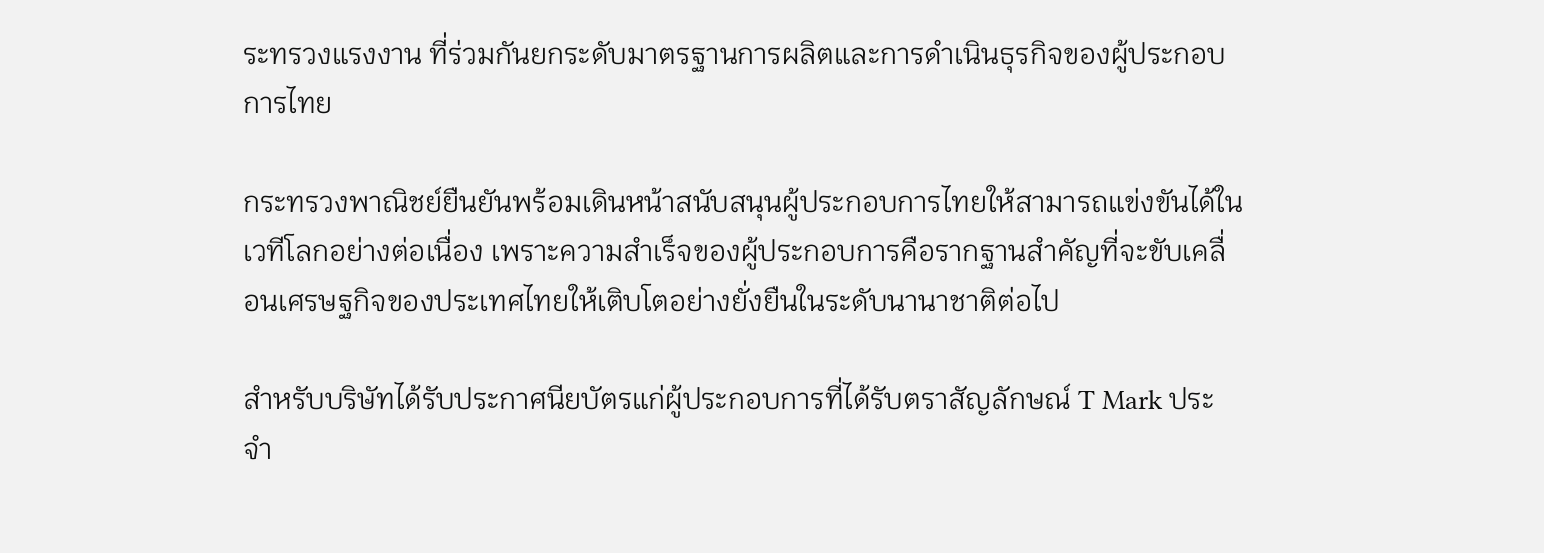ระทรวงแรงงาน ที่ร่วมกันยกระดับมาตรฐานการผลิตและการดำเนินธุรกิจของผู้ประกอบการไทย

กระทรวงพาณิชย์ยืนยันพร้อมเดินหน้าสนับสนุนผู้ประกอบการไทยให้สามารถแข่งขันได้ในเวทีโลกอย่างต่อเนื่อง เพราะความสำเร็จของผู้ประกอบการคือรากฐานสำคัญที่จะขับเคลื่อนเศรษฐกิจของประเทศไทยให้เติบโตอย่างยั่งยืนในระดับนานาชาติต่อไป

สำหรับบริษัทได้รับประกาศนียบัตรแก่ผู้ประกอบการที่ได้รับตราสัญลักษณ์ T Mark ประจำ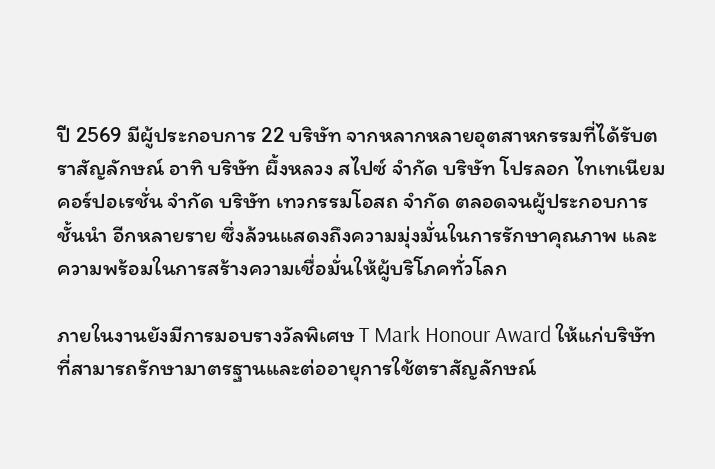ปี 2569 มีผู้ประกอบการ 22 บริษัท จากหลากหลายอุตสาหกรรมที่ได้รับตราสัญลักษณ์ อาทิ บริษัท ผึ้งหลวง สไปซ์ จำกัด บริษัท โปรลอก ไทเทเนียม คอร์ปอเรชั่น จำกัด บริษัท เทวกรรมโอสถ จำกัด ตลอดจนผู้ประกอบการชั้นนำ อีกหลายราย ซึ่งล้วนแสดงถึงความมุ่งมั่นในการรักษาคุณภาพ และความพร้อมในการสร้างความเชื่อมั่นให้ผู้บริโภคทั่วโลก

ภายในงานยังมีการมอบรางวัลพิเศษ T Mark Honour Award ให้แก่บริษัทที่สามารถรักษามาตรฐานและต่ออายุการใช้ตราสัญลักษณ์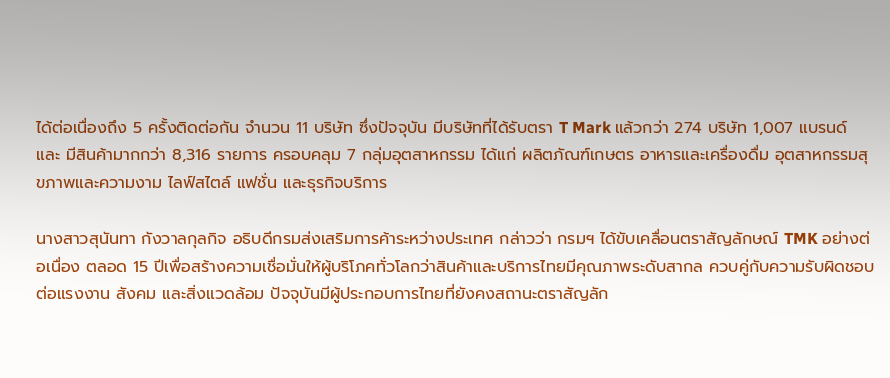ได้ต่อเนื่องถึง 5 ครั้งติดต่อกัน จำนวน 11 บริษัท ซึ่งปัจจุบัน มีบริษัทที่ได้รับตรา T Mark แล้วกว่า 274 บริษัท 1,007 แบรนด์ และ มีสินค้ามากกว่า 8,316 รายการ ครอบคลุม 7 กลุ่มอุตสาหกรรม ได้แก่ ผลิตภัณฑ์เกษตร อาหารและเครื่องดื่ม อุตสาหกรรมสุขภาพและความงาม ไลฟ์สไตล์ แฟชั่น และธุรกิจบริการ

นางสาวสุนันทา กังวาลกุลกิจ อธิบดีกรมส่งเสริมการค้าระหว่างประเทศ กล่าวว่า กรมฯ ได้ขับเคลื่อนตราสัญลักษณ์ TMK อย่างต่อเนื่อง ตลอด 15 ปีเพื่อสร้างความเชื่อมั่นให้ผู้บริโภคทั่วโลกว่าสินค้าและบริการไทยมีคุณภาพระดับสากล ควบคู่กับความรับผิดชอบต่อแรงงาน สังคม และสิ่งแวดล้อม ปัจจุบันมีผู้ประกอบการไทยที่ยังคงสถานะตราสัญลัก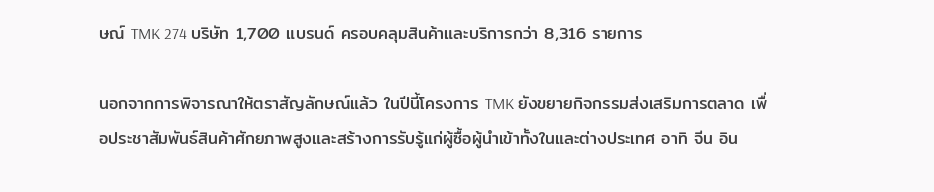ษณ์ TMK 274 บริษัท 1,700 แบรนด์ ครอบคลุมสินค้าและบริการกว่า 8,316 รายการ

นอกจากการพิจารณาให้ตราสัญลักษณ์แล้ว ในปีนี้โครงการ TMK ยังขยายกิจกรรมส่งเสริมการตลาด เพื่อประชาสัมพันธ์สินค้าศักยภาพสูงและสร้างการรับรู้แก่ผู้ซื้อผู้นำเข้าทั้งในและต่างประเทศ อาทิ จีน อิน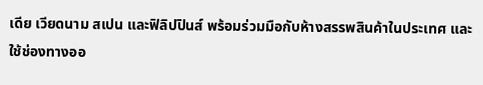เดีย เวียดนาม สเปน และฟิลิปปินส์ พร้อมร่วมมือกับห้างสรรพสินค้าในประเทศ และใช้ช่องทางออ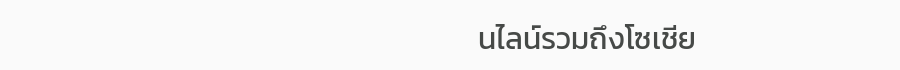นไลน์รวมถึงโซเชีย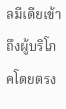ลมีเดียเข้าถึงผู้บริโภคโดยตรง